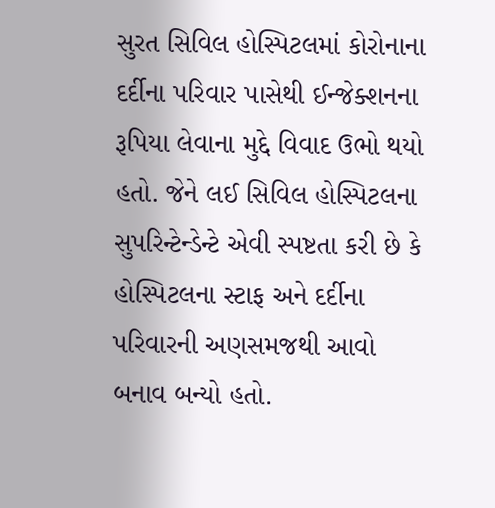સુરત સિવિલ હોસ્પિટલમાં કોરોનાના દર્દીના પરિવાર પાસેથી ઈન્જેક્શનના રૂપિયા લેવાના મુદ્દે વિવાદ ઉભો થયો હતો. જેને લઈ સિવિલ હોસ્પિટલના સુપરિન્ટેન્ડેન્ટે એવી સ્પષ્ટતા કરી છે કે હોસ્પિટલના સ્ટાફ અને દર્દીના પરિવારની અણસમજથી આવો બનાવ બન્યો હતો.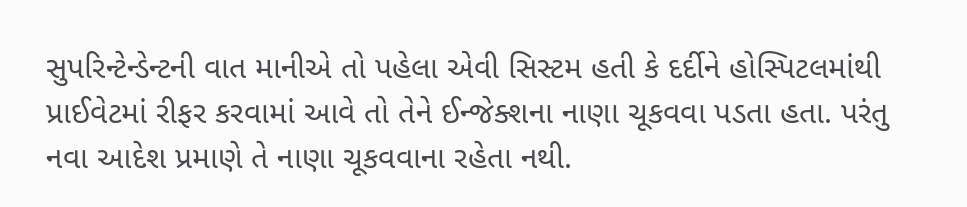સુપરિન્ટેન્ડેન્ટની વાત માનીએ તો પહેલા એવી સિસ્ટમ હતી કે દર્દીને હોસ્પિટલમાંથી પ્રાઈવેટમાં રીફર કરવામાં આવે તો તેને ઈન્જેક્શના નાણા ચૂકવવા પડતા હતા. પરંતુ નવા આદેશ પ્રમાણે તે નાણા ચૂકવવાના રહેતા નથી.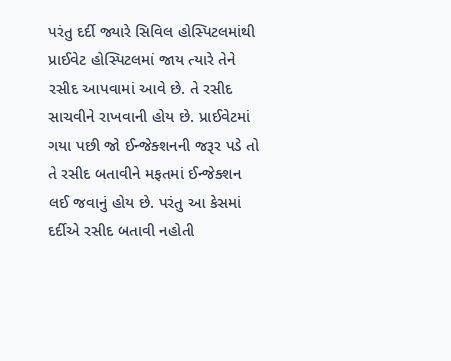પરંતુ દર્દી જ્યારે સિવિલ હોસ્પિટલમાંથી પ્રાઈવેટ હોસ્પિટલમાં જાય ત્યારે તેને રસીદ આપવામાં આવે છે. તે રસીદ સાચવીને રાખવાની હોય છે. પ્રાઈવેટમાં ગયા પછી જો ઈન્જેક્શનની જરૂર પડે તો તે રસીદ બતાવીને મફતમાં ઈન્જેક્શન લઈ જવાનું હોય છે. પરંતુ આ કેસમાં દર્દીએ રસીદ બતાવી નહોતી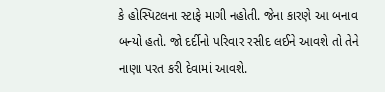કે હોસ્પિટલના સ્ટાફે માગી નહોતી. જેના કારણે આ બનાવ બન્યો હતો. જો દર્દીનો પરિવાર રસીદ લઈને આવશે તો તેને નાણા પરત કરી દેવામાં આવશે.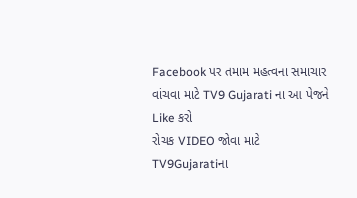Facebook પર તમામ મહત્વના સમાચાર વાંચવા માટે TV9 Gujarati ના આ પેજને Like કરો
રોચક VIDEO જોવા માટે TV9Gujaratiના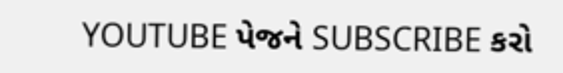YOUTUBE પેજને SUBSCRIBE કરો